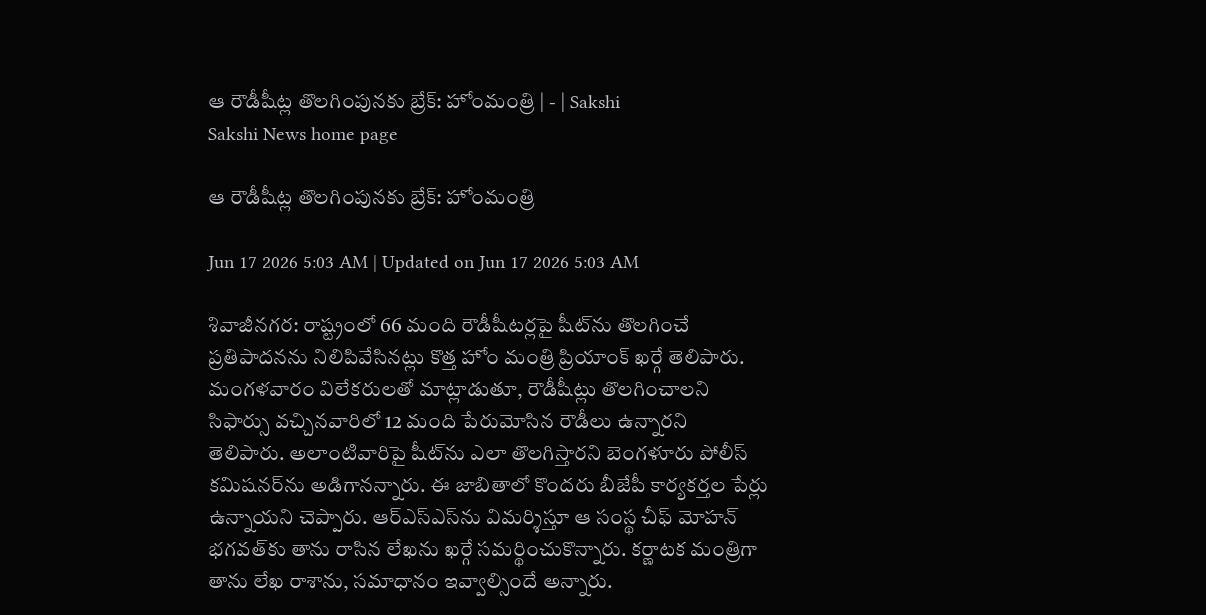ఆ రౌడీషీట్ల తొలగింపునకు బ్రేక్‌: హోంమంత్రి | - | Sakshi
Sakshi News home page

ఆ రౌడీషీట్ల తొలగింపునకు బ్రేక్‌: హోంమంత్రి

Jun 17 2026 5:03 AM | Updated on Jun 17 2026 5:03 AM

శివాజీనగర: రాష్ట్రంలో 66 మంది రౌడీషీటర్లపై షీట్‌ను తొలగించే ప్రతిపాదనను నిలిపివేసినట్లు కొత్త హోం మంత్రి ప్రియాంక్‌ ఖర్గే తెలిపారు. మంగళవారం విలేకరులతో మాట్లాడుతూ, రౌడీషీట్లు తొలగించాలని సిఫార్సు వచ్చినవారిలో 12 మంది పేరుమోసిన రౌడీలు ఉన్నారని తెలిపారు. అలాంటివారిపై షీట్‌ను ఎలా తొలగిస్తారని బెంగళూరు పోలీస్‌ కమిషనర్‌ను అడిగానన్నారు. ఈ జాబితాలో కొందరు బీజేపీ కార్యకర్తల పేర్లు ఉన్నాయని చెప్పారు. ఆర్‌ఎస్‌ఎస్‌ను విమర్శిస్తూ ఆ సంస్థ చీఫ్‌ మోహన్‌ భగవత్‌కు తాను రాసిన లేఖను ఖర్గే సమర్థించుకొన్నారు. కర్ణాటక మంత్రిగా తాను లేఖ రాశాను, సమాధానం ఇవ్వాల్సిందే అన్నారు.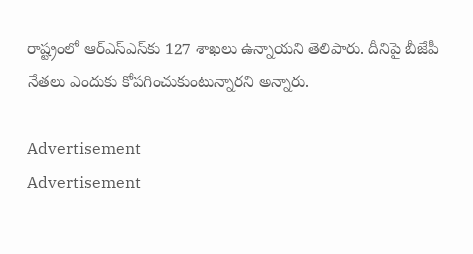రాష్ట్రంలో ఆర్‌ఎస్‌ఎస్‌కు 127 శాఖలు ఉన్నాయని తెలిపారు. దీనిపై బీజేపీ నేతలు ఎందుకు కోపగించుకుంటున్నారని అన్నారు.

Advertisement
Advertisement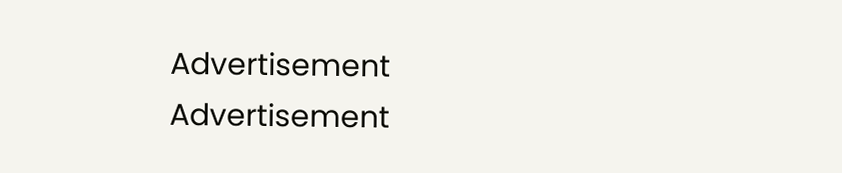Advertisement
Advertisement